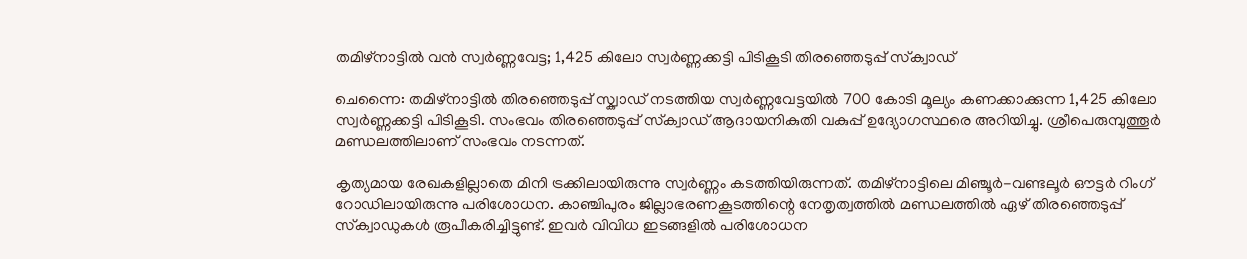തമിഴ്‌നാട്ടില്‍ വന്‍ സ്വര്‍ണ്ണവേട്ട; 1,425 കിലോ സ്വര്‍ണ്ണക്കട്ടി പിടികൂടി തിരഞ്ഞെടുപ്പ് സ്‌ക്വാഡ്

ചെന്നൈ: തമിഴ്‌നാട്ടില്‍ തിരഞ്ഞെടുപ്പ് സ്ക്വാഡ് നടത്തിയ സ്വര്‍ണ്ണവേട്ടയിൽ 700 കോടി മൂല്യം കണക്കാക്കുന്ന 1,425 കിലോ സ്വര്‍ണ്ണക്കട്ടി പിടികൂടി. സംഭവം തിരഞ്ഞെടുപ്പ് സ്‌ക്വാഡ് ആദായനികുതി വകുപ്പ് ഉദ്യോഗസ്ഥരെ അറിയിച്ചു. ശ്രീപെരുമ്പുത്തൂർ മണ്ഡലത്തിലാണ് സംഭവം നടന്നത്.

കൃത്യമായ രേഖകളില്ലാതെ മിനി ട്രക്കിലായിരുന്നു സ്വര്‍ണ്ണം കടത്തിയിരുന്നത്. തമിഴ്‌നാട്ടിലെ മിഞ്ചൂര്‍-വണ്ടലൂര്‍ ഔട്ടര്‍ റിംഗ് റോഡിലായിരുന്നു പരിശോധന. കാഞ്ചിപുരം ജില്ലാഭരണകൂടത്തിന്റെ നേതൃത്വത്തില്‍ മണ്ഡലത്തില്‍ ഏഴ് തിരഞ്ഞെടുപ്പ് സ്‌ക്വാഡുകള്‍ രൂപീകരിച്ചിട്ടുണ്ട്. ഇവര്‍ വിവിധ ഇടങ്ങളില്‍ പരിശോധന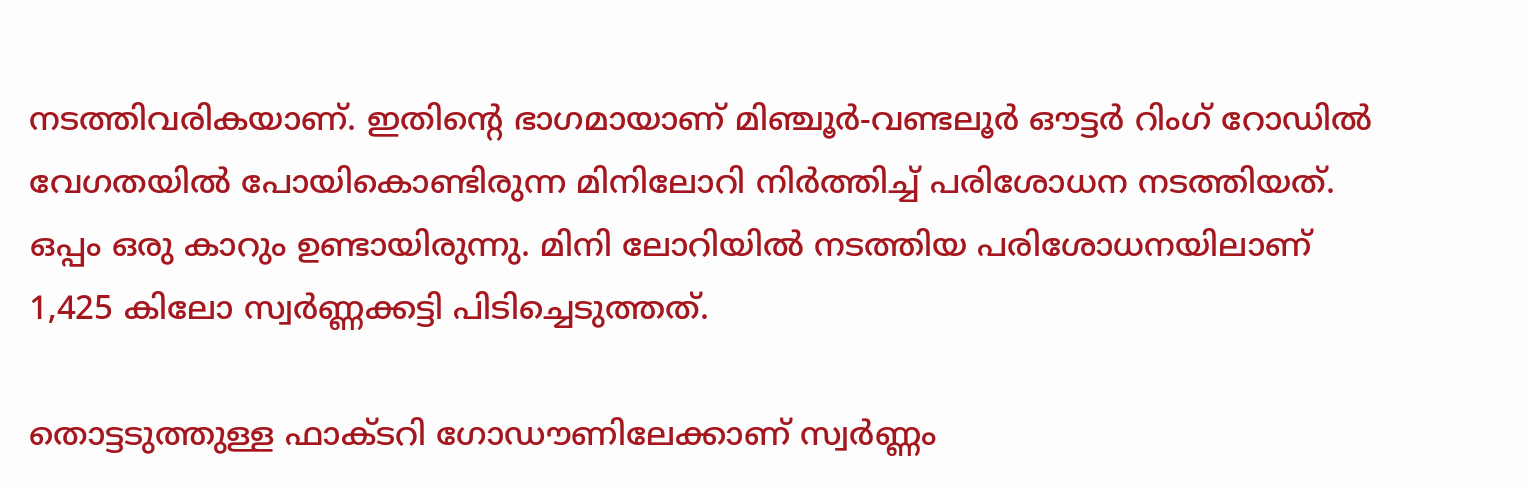നടത്തിവരികയാണ്. ഇതിന്‍റെ ഭാഗമായാണ് മിഞ്ചൂര്‍-വണ്ടലൂര്‍ ഔട്ടര്‍ റിംഗ് റോഡില്‍ വേഗതയില്‍ പോയികൊണ്ടിരുന്ന മിനിലോറി നിര്‍ത്തിച്ച് പരിശോധന നടത്തിയത്. ഒപ്പം ഒരു കാറും ഉണ്ടായിരുന്നു. മിനി ലോറിയില്‍ നടത്തിയ പരിശോധനയിലാണ് 1,425 കിലോ സ്വര്‍ണ്ണക്കട്ടി പിടിച്ചെടുത്തത്.

തൊട്ടടുത്തുള്ള ഫാക്ടറി ഗോഡൗണിലേക്കാണ് സ്വര്‍ണ്ണം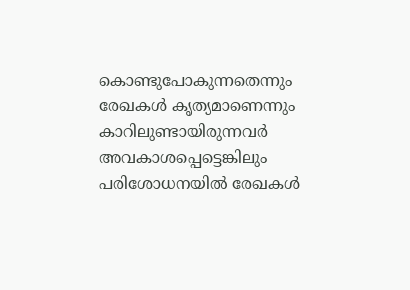കൊണ്ടുപോകുന്നതെന്നും രേഖകള്‍ കൃത്യമാണെന്നും കാറിലുണ്ടായിരുന്നവര്‍ അവകാശപ്പെട്ടെങ്കിലും പരിശോധനയില്‍ രേഖകള്‍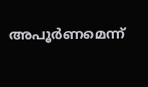അപൂര്‍ണമെന്ന്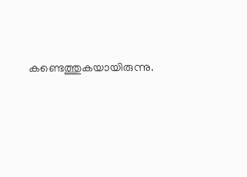കണ്ടെത്തുകയായിരുന്നു.